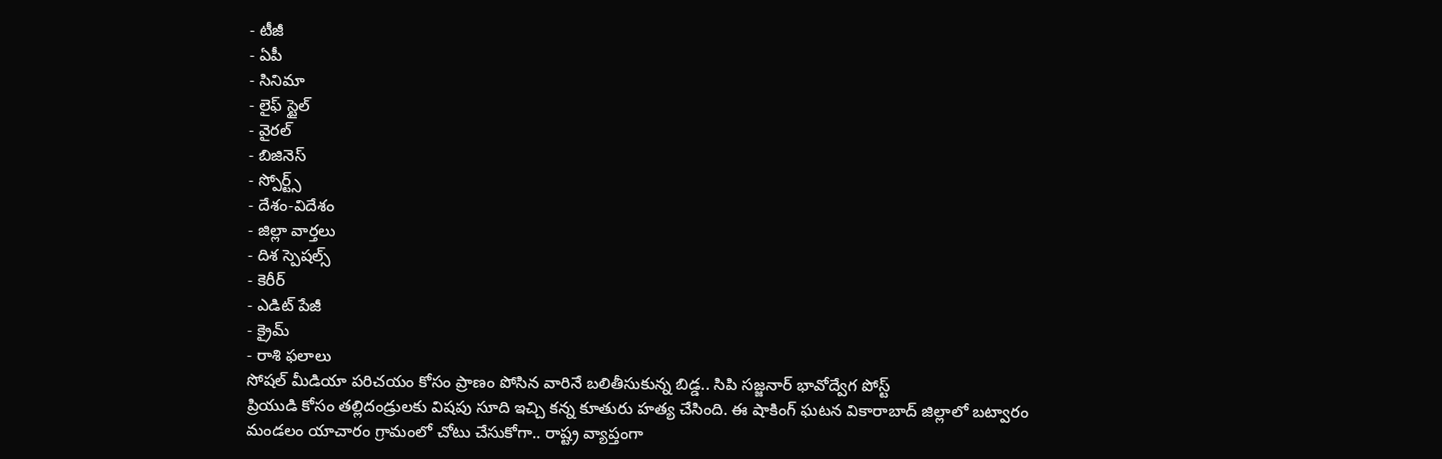- టీజీ
- ఏపీ
- సినిమా
- లైఫ్ స్టైల్
- వైరల్
- బిజినెస్
- స్పోర్ట్స్
- దేశం-విదేశం
- జిల్లా వార్తలు
- దిశ స్పెషల్స్
- కెరీర్
- ఎడిట్ పేజీ
- క్రైమ్
- రాశి ఫలాలు
సోషల్ మీడియా పరిచయం కోసం ప్రాణం పోసిన వారినే బలితీసుకున్న బిడ్డ.. సిపి సజ్జనార్ భావోద్వేగ పోస్ట్
ప్రియుడి కోసం తల్లిదండ్రులకు విషపు సూది ఇచ్చి కన్న కూతురు హత్య చేసింది. ఈ షాకింగ్ ఘటన వికారాబాద్ జిల్లాలో బట్వారం మండలం యాచారం గ్రామంలో చోటు చేసుకోగా.. రాష్ట్ర వ్యాప్తంగా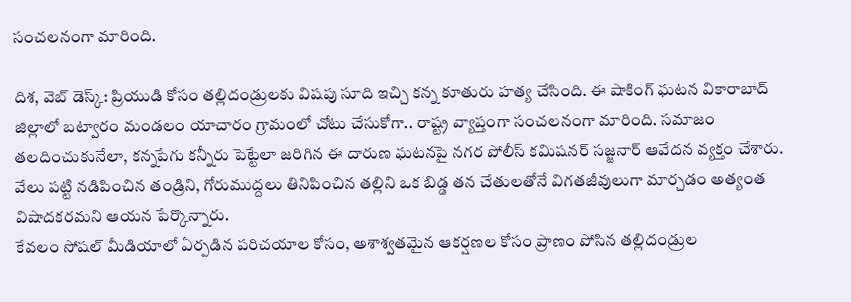సంచలనంగా మారింది.

దిశ, వెబ్ డెస్క్: ప్రియుడి కోసం తల్లిదండ్రులకు విషపు సూది ఇచ్చి కన్న కూతురు హత్య చేసింది. ఈ షాకింగ్ ఘటన వికారాబాద్ జిల్లాలో బట్వారం మండలం యాచారం గ్రామంలో చోటు చేసుకోగా.. రాష్ట్ర వ్యాప్తంగా సంచలనంగా మారింది. సమాజం తలదించుకునేలా, కన్నపేగు కన్నీరు పెట్టేలా జరిగిన ఈ దారుణ ఘటనపై నగర పోలీస్ కమిషనర్ సజ్జనార్ ఆవేదన వ్యక్తం చేశారు. వేలు పట్టి నడిపించిన తండ్రిని, గోరుముద్దలు తినిపించిన తల్లిని ఒక బిడ్డ తన చేతులతోనే విగతజీవులుగా మార్చడం అత్యంత విషాదకరమని ఆయన పేర్కొన్నారు.
కేవలం సోషల్ మీడియాలో ఏర్పడిన పరిచయాల కోసం, అశాశ్వతమైన ఆకర్షణల కోసం ప్రాణం పోసిన తల్లిదండ్రుల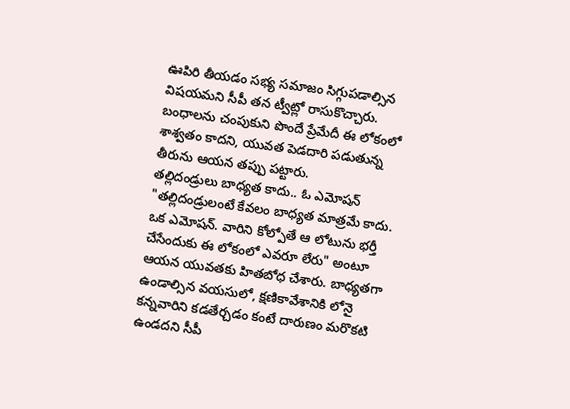ఊపిరి తీయడం సభ్య సమాజం సిగ్గుపడాల్సిన విషయమని సీపీ తన ట్వీట్లో రాసుకొచ్చారు. బంధాలను చంపుకుని పొందే ప్రేమేదీ ఈ లోకంలో శాశ్వతం కాదని, యువత పెడదారి పడుతున్న తీరును ఆయన తప్పు పట్టారు.
తల్లిదండ్రులు బాధ్యత కాదు.. ఓ ఎమోషన్
"తల్లిదండ్రులంటే కేవలం బాధ్యత మాత్రమే కాదు. ఒక ఎమోషన్. వారిని కోల్పోతే ఆ లోటును భర్తీ చేసేందుకు ఈ లోకంలో ఎవరూ లేరు" అంటూ ఆయన యువతకు హితబోధ చేశారు. బాధ్యతగా ఉండాల్సిన వయసులో, క్షణికావేశానికి లోనై కన్నవారిని కడతేర్చడం కంటే దారుణం మరొకటి ఉండదని సీపీ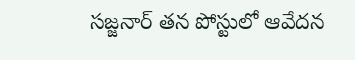సజ్జనార్ తన పోస్టులో ఆవేదన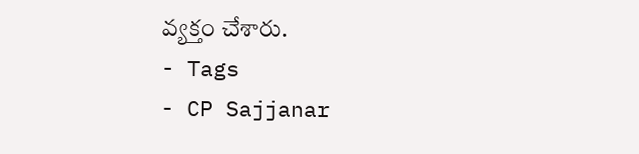వ్యక్తం చేశారు.
- Tags
- CP Sajjanar